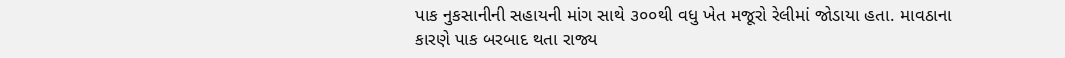પાક નુકસાનીની સહાયની માંગ સાથે ૩૦૦થી વધુ ખેત મજૂરો રેલીમાં જોડાયા હતા. માવઠાના કારણે પાક બરબાદ થતા રાજ્ય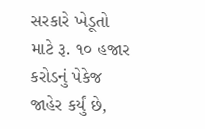સરકારે ખેડૂતો માટે રૂ. ૧૦ હજાર કરોડનું પેકેજ જાહેર કર્યું છે,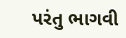પરંતુ ભાગવી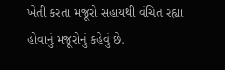ખેતી કરતા મજૂરો સહાયથી વંચિત રહ્યા હોવાનું મજૂરોનું કહેવું છે.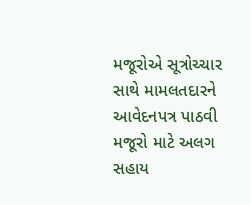મજૂરોએ સૂત્રોચ્ચાર સાથે મામલતદારને આવેદનપત્ર પાઠવી મજૂરો માટે અલગ સહાય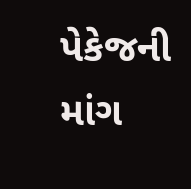પેકેજની માંગ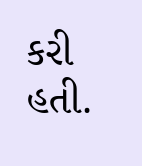કરી હતી.